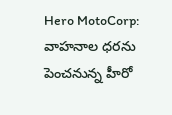Hero MotoCorp: వాహనాల ధరను పెంచనున్న హీరో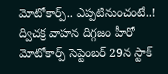మోటోకార్ప్.. ఎప్పటినుంచంటే..!
ద్విచక్ర వాహన దిగ్గజం హీరో మోటోకార్ప్ సెప్టెంబర్ 29న స్టాక్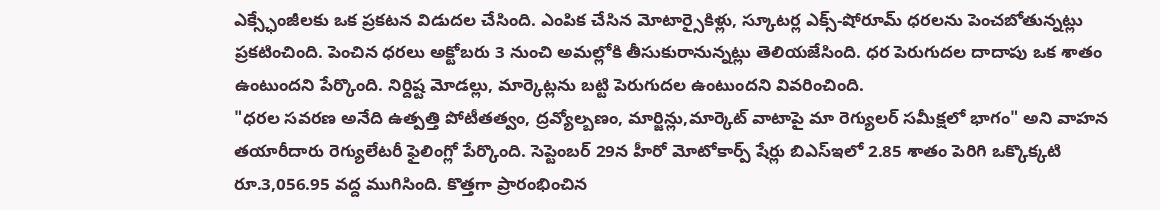ఎక్స్ఛేంజీలకు ఒక ప్రకటన విడుదల చేసింది. ఎంపిక చేసిన మోటార్సైకిళ్లు, స్కూటర్ల ఎక్స్-షోరూమ్ ధరలను పెంచబోతున్నట్లు ప్రకటించింది. పెంచిన ధరలు అక్టోబరు 3 నుంచి అమల్లోకి తీసుకురానున్నట్లు తెలియజేసింది. ధర పెరుగుదల దాదాపు ఒక శాతం ఉంటుందని పేర్కొంది. నిర్దిష్ట మోడల్లు, మార్కెట్లను బట్టి పెరుగుదల ఉంటుందని వివరించింది.
"ధరల సవరణ అనేది ఉత్పత్తి పోటీతత్వం, ద్రవ్యోల్బణం, మార్జిన్లు,మార్కెట్ వాటాపై మా రెగ్యులర్ సమీక్షలో భాగం" అని వాహన తయారీదారు రెగ్యులేటరీ ఫైలింగ్లో పేర్కొంది. సెప్టెంబర్ 29న హీరో మోటోకార్ప్ షేర్లు బిఎస్ఇలో 2.85 శాతం పెరిగి ఒక్కొక్కటి రూ.3,056.95 వద్ద ముగిసింది. కొత్తగా ప్రారంభించిన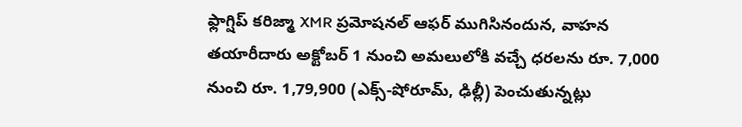ఫ్లాగ్షిప్ కరిజ్మా XMR ప్రమోషనల్ ఆఫర్ ముగిసినందున, వాహన తయారీదారు అక్టోబర్ 1 నుంచి అమలులోకి వచ్చే ధరలను రూ. 7,000 నుంచి రూ. 1,79,900 (ఎక్స్-షోరూమ్, ఢిల్లీ) పెంచుతున్నట్లు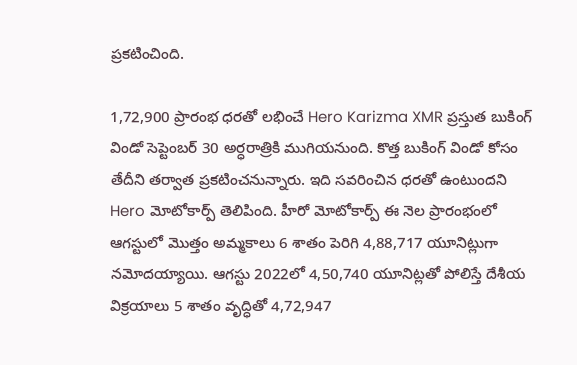ప్రకటించింది.

1,72,900 ప్రారంభ ధరతో లభించే Hero Karizma XMR ప్రస్తుత బుకింగ్ విండో సెప్టెంబర్ 30 అర్ధరాత్రికి ముగియనుంది. కొత్త బుకింగ్ విండో కోసం తేదీని తర్వాత ప్రకటించనున్నారు. ఇది సవరించిన ధరతో ఉంటుందని Hero మోటోకార్ప్ తెలిపింది. హీరో మోటోకార్ప్ ఈ నెల ప్రారంభంలో ఆగస్టులో మొత్తం అమ్మకాలు 6 శాతం పెరిగి 4,88,717 యూనిట్లుగా నమోదయ్యాయి. ఆగస్టు 2022లో 4,50,740 యూనిట్లతో పోలిస్తే దేశీయ విక్రయాలు 5 శాతం వృద్ధితో 4,72,947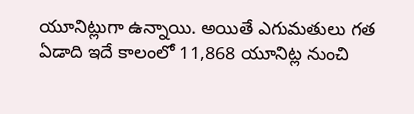యూనిట్లుగా ఉన్నాయి. అయితే ఎగుమతులు గత ఏడాది ఇదే కాలంలో 11,868 యూనిట్ల నుంచి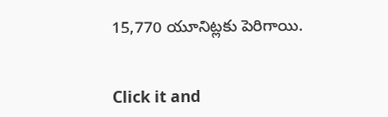15,770 యూనిట్లకు పెరిగాయి.


Click it and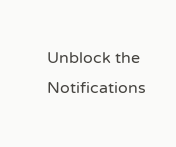Unblock the Notifications